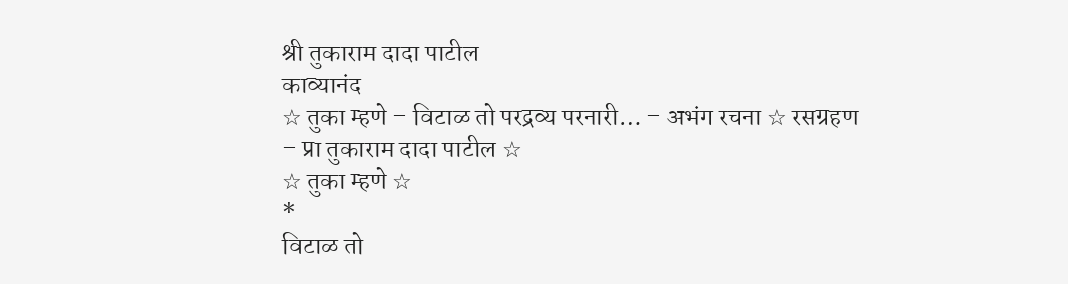श्री तुकाराम दादा पाटील
काव्यानंद
☆ तुका म्हणे – विटाळ तो परद्रव्य परनारी… – अभंग रचना ☆ रसग्रहण – प्रा तुकाराम दादा पाटील ☆
☆ तुका म्हणे ☆
*
विटाळ तो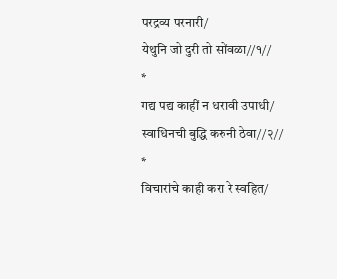परद्रव्य परनारी/
येथुनि जो दुरी तो सोंवळा//१//
*
गद्य पद्य काहीं न धरावी उपाधी/
स्वाधिनची बुद्धि करुनी ठेवा//२//
*
विचारांचे काही करा रे स्वहित/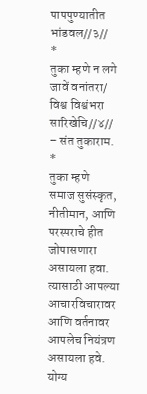पापपुण्यातीत भांडवल//३//
*
तुका म्हणे न लगे जावें वनांतरा/
विश्व विश्वंभरा सारिखेचि//४//
– संत तुकाराम.
*
तुका म्हणे
समाज सुसंस्कृत, नीतीमान, आणि परस्पराचे हीत जोपासणारा असायला हवा. त्यासाठी आपल्या आचारविचारावर आणि वर्तनावर आपलेच नियंत्रण असायला हवे. योग्य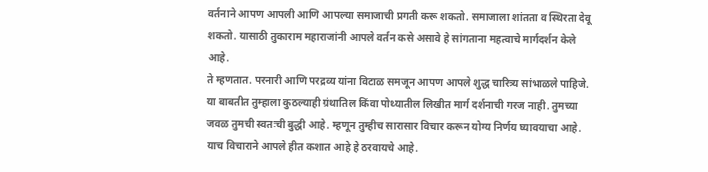वर्तनाने आपण आपली आणि आपल्या समाजाची प्रगती करू शकतो. समाजाला शांतता व स्थिरता देवू शकतो. यासाठी तुकाराम महाराजांनी आपले वर्तन कसे असावे हे सांगताना महत्वाचे मार्गदर्शन केले आहे.
ते म्हणतात. परनारी आणि परद्रव्य यांना विटाळ समजून आपण आपले शुद्ध चारित्र्य सांभाळले पाहिजे. या बाबतीत तुम्हाला कुठल्याही ग्रंथातिल किंवा पोथ्यातील लिखीत मार्ग दर्शनाची गरज नाही. तुमच्या जवळ तुमची स्वतःची बुद्धी आहे. म्हणून तुम्हीच सारासार विचार करून योग्य निर्णय घ्यावयाचा आहे. याच विचाराने आपले हीत कशात आहे हे ठरवायचे आहे.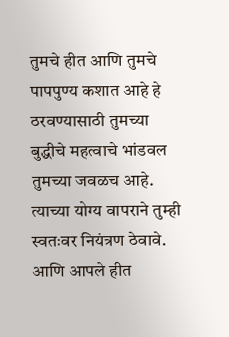तुमचे हीत आणि तुमचे पापपुण्य कशात आहे हे ठरवण्यासाठी तुमच्या बुद्धीचे महत्वाचे भांडवल तुमच्या जवळच आहे. त्याच्या योग्य वापराने तुम्ही स्वतःवर नियंत्रण ठेवावे. आणि आपले हीत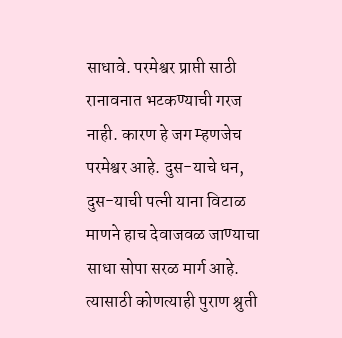साधावे. परमेश्वर प्राप्ती साठी रानावनात भटकण्याची गरज नाही. कारण हे जग म्हणजेच परमेश्वर आहे. दुस-याचे धन, दुस-याची पत्नी याना विटाळ माणने हाच देवाजवळ जाण्याचा साधा सोपा सरळ मार्ग आहे. त्यासाठी कोणत्याही पुराण श्रुती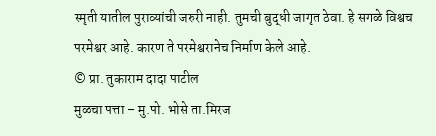स्मृती यातील पुराव्यांची जरुरी नाही. तुमची बुद्धी जागृत ठेवा. हे सगळे विश्वच परमेश्वर आहे. कारण ते परमेश्वरानेच निर्माण केले आहे.
© प्रा. तुकाराम दादा पाटील
मुळचा पत्ता – मु.पो. भोसे ता.मिरज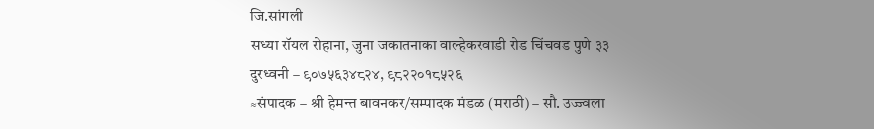जि.सांगली
सध्या रॉयल रोहाना, जुना जकातनाका वाल्हेकरवाडी रोड चिंचवड पुणे ३३
दुरध्वनी – ९०७५६३४८२४, ९८२२०१८५२६
≈संपादक – श्री हेमन्त बावनकर/सम्पादक मंडळ (मराठी) – सौ. उज्ज्वला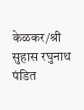केळकर/श्री सुहास रघुनाथ पंडित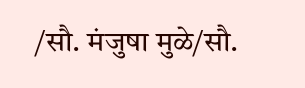/सौ. मंजुषा मुळे/सौ.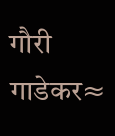गौरी गाडेकर≈